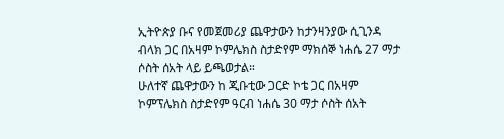ኢትዮጵያ ቡና የመጀመሪያ ጨዋታውን ከታንዛንያው ሲጊንዳ ብላክ ጋር በአዛም ኮምሌክስ ስታድየም ማክሰኞ ነሐሴ 27 ማታ ሶስት ሰአት ላይ ይጫወታል።
ሁለተኛ ጨዋታውን ከ ጂቡቲው ጋርድ ኮቴ ጋር በአዛም ኮምፕሌክስ ስታድየም ዓርብ ነሐሴ 30 ማታ ሶስት ሰአት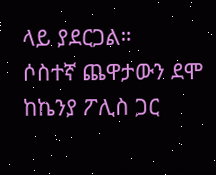ላይ ያደርጋል።
ሶስተኛ ጨዋታውን ደሞ ከኬንያ ፖሊስ ጋር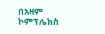በአዛም ኮምፕሌክስ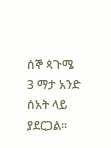ሰኞ ጳጉሜ 3 ማታ አንድ ሰአት ላይ ያደርጋል።